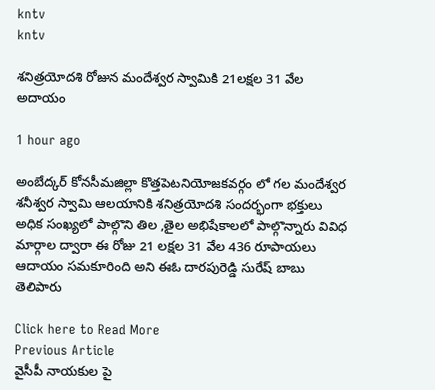kntv
kntv

శనిత్రయోదశి రోజున మందేశ్వర స్వామికి 21లక్షల 31 వేల అదాయం

1 hour ago

అంబేద్కర్ కోనసీమజిల్లా కొత్తపెటనియోజకవర్గం లో గల మందేశ్వర శనీశ్వర స్వామి ఆలయానికి శనిత్రయోదశి సందర్భంగా భక్తులు అధిక సంఖ్యలో పాల్గొని తిల ,తైల అభిషేకాలలో పాల్గొన్నారు వివిధ మార్గాల ద్వారా ఈ రోజు 21 లక్షల 31 వేల 436 రూపాయలు ఆదాయం సమకూరింది అని ఈఓ దారపురెడ్డి సురేష్ బాబు తెలిపారు

Click here to Read More
Previous Article
వైసీపీ నాయకుల పై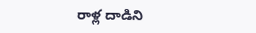రాళ్ల దాడిని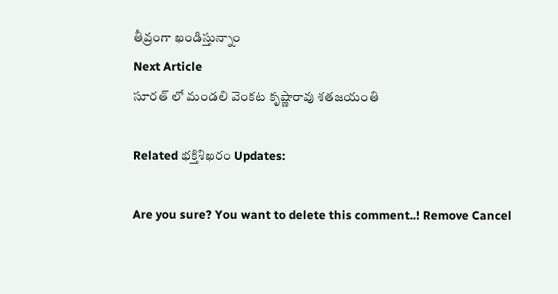తీవ్రంగా ఖండిస్తున్నాం
Next Article
సూరత్ లో మండలి వెంకట కృష్ణారావు శతజయంతి

Related భక్తిశిఖరం Updates:

Are you sure? You want to delete this comment..! Remove Cancel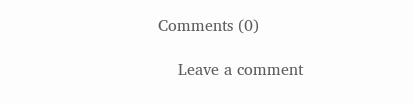Comments (0)

    Leave a comment